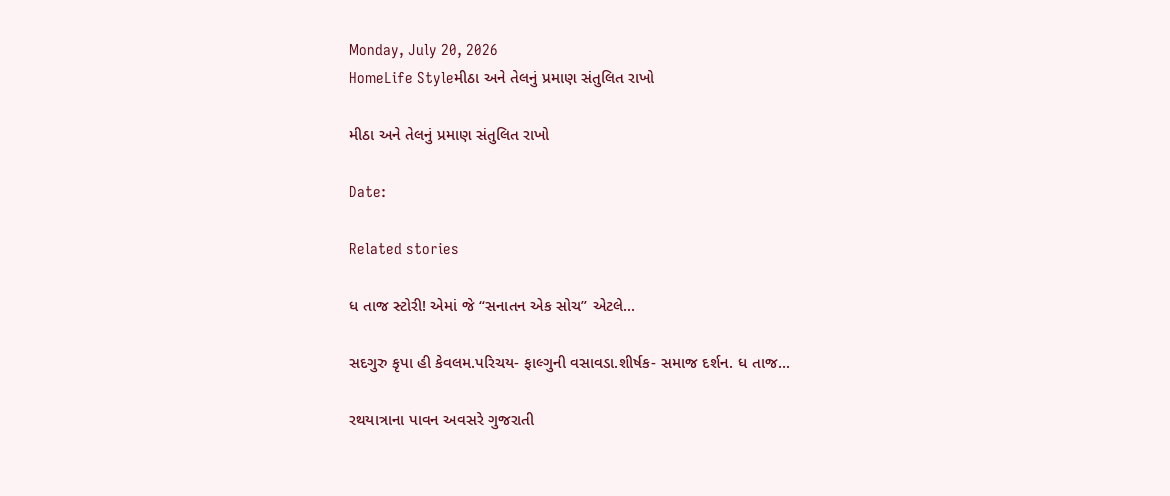Monday, July 20, 2026
HomeLife Styleમીઠા અને તેલનું પ્રમાણ સંતુલિત રાખો

મીઠા અને તેલનું પ્રમાણ સંતુલિત રાખો

Date:

Related stories

ધ તાજ સ્ટોરી! એમાં જે “સનાતન એક સોચ” એટલે...

સદગુરુ કૃપા હી કેવલમ.પરિચય- ફાલ્ગુની વસાવડા.શીર્ષક- સમાજ દર્શન. ધ તાજ...

રથયાત્રાના પાવન અવસરે ગુજરાતી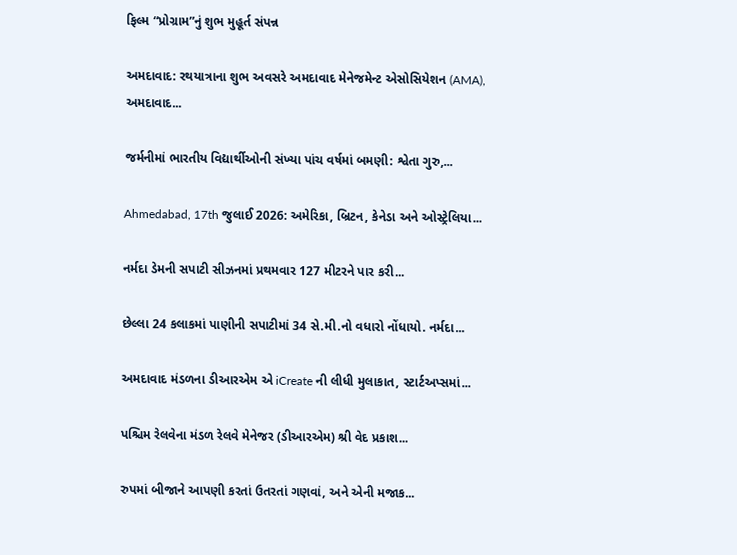ફિલ્મ “પ્રોગ્રામ”નું શુભ મુહૂર્ત સંપન્ન

અમદાવાદ: રથયાત્રાના શુભ અવસરે અમદાવાદ મેનેજમેન્ટ એસોસિયેશન (AMA), અમદાવાદ...

જર્મનીમાં ભારતીય વિદ્યાર્થીઓની સંખ્યા પાંચ વર્ષમાં બમણી: શ્વેતા ગુરુ,...

Ahmedabad, 17th જુલાઈ 2026: અમેરિકા, બ્રિટન, કેનેડા અને ઓસ્ટ્રેલિયા...

નર્મદા ડેમની સપાટી સીઝનમાં પ્રથમવાર 127 મીટરને પાર કરી...

છેલ્લા 24 કલાકમાં પાણીની સપાટીમાં 34 સે.મી.નો વધારો નોંધાયો. નર્મદા...

અમદાવાદ મંડળના ડીઆરએમ એ iCreate ની લીધી મુલાકાત, સ્ટાર્ટઅપ્સમાં...

પશ્ચિમ રેલવેના મંડળ રેલવે મેનેજર (ડીઆરએમ) શ્રી વેદ પ્રકાશ...

રુપમાં બીજાને આપણી કરતાં ઉતરતાં ગણવાં, અને એની મજાક...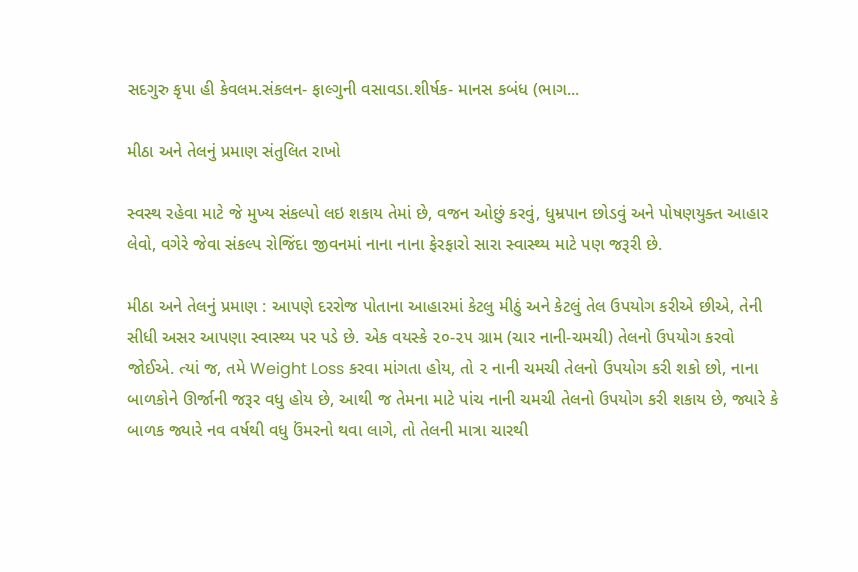સદગુરુ કૃપા હી કેવલમ.સંકલન- ફાલ્ગુની વસાવડા.શીર્ષક- માનસ કબંધ (ભાગ...

મીઠા અને તેલનું પ્રમાણ સંતુલિત રાખો

સ્વસ્થ રહેવા માટે જે મુખ્ય સંકલ્પો લઇ શકાય તેમાં છે, વજન ઓછું કરવું, ધુમ્રપાન છોડવું અને પોષણયુક્ત આહાર લેવો, વગેરે જેવા સંકલ્પ રોજિંદા જીવનમાં નાના નાના ફેરફારો સારા સ્વાસ્થ્ય માટે પણ જરૂરી છે.

મીઠા અને તેલનું પ્રમાણ : આપણે દરરોજ પોતાના આહારમાં કેટલુ મીઠું અને કેટલું તેલ ઉપયોગ કરીએ છીએ, તેની સીધી અસર આપણા સ્વાસ્થ્ય પર પડે છે. એક વયસ્કે ૨૦-૨૫ ગ્રામ (ચાર નાની-ચમચી) તેલનો ઉપયોગ કરવો જોઈએ. ત્યાં જ, તમે Weight Loss કરવા માંગતા હોય, તો ૨ નાની ચમચી તેલનો ઉપયોગ કરી શકો છો, નાના બાળકોને ઊર્જાની જરૂર વધુ હોય છે, આથી જ તેમના માટે પાંચ નાની ચમચી તેલનો ઉપયોગ કરી શકાય છે, જ્યારે કે બાળક જ્યારે નવ વર્ષથી વધુ ઉંમરનો થવા લાગે, તો તેલની માત્રા ચારથી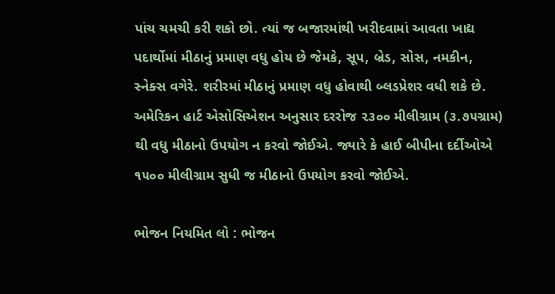પાંચ ચમચી કરી શકો છો. ત્યાં જ બજારમાંથી ખરીદવામાં આવતા ખાદ્ય પદાર્થોમાં મીઠાનું પ્રમાણ વધુ હોય છે જેમકે, સૂપ, બ્રેડ, સોસ, નમકીન, સ્નેક્સ વગેરે. શરીરમાં મીઠાનું પ્રમાણ વધુ હોવાથી બ્લડપ્રેશર વધી શકે છે. અમેરિકન હાર્ટ એસોસિએશન અનુસાર દરરોજ ૨૩૦૦ મીલીગ્રામ (૩.૭૫ગ્રામ) થી વધુ મીઠાનો ઉપયોગ ન કરવો જોઈએ. જ્યારે કે હાઈ બીપીના દર્દીઓએ ૧૫૦૦ મીલીગ્રામ સુધી જ મીઠાનો ઉપયોગ કરવો જોઈએ.

ભોજન નિયમિત લો : ભોજન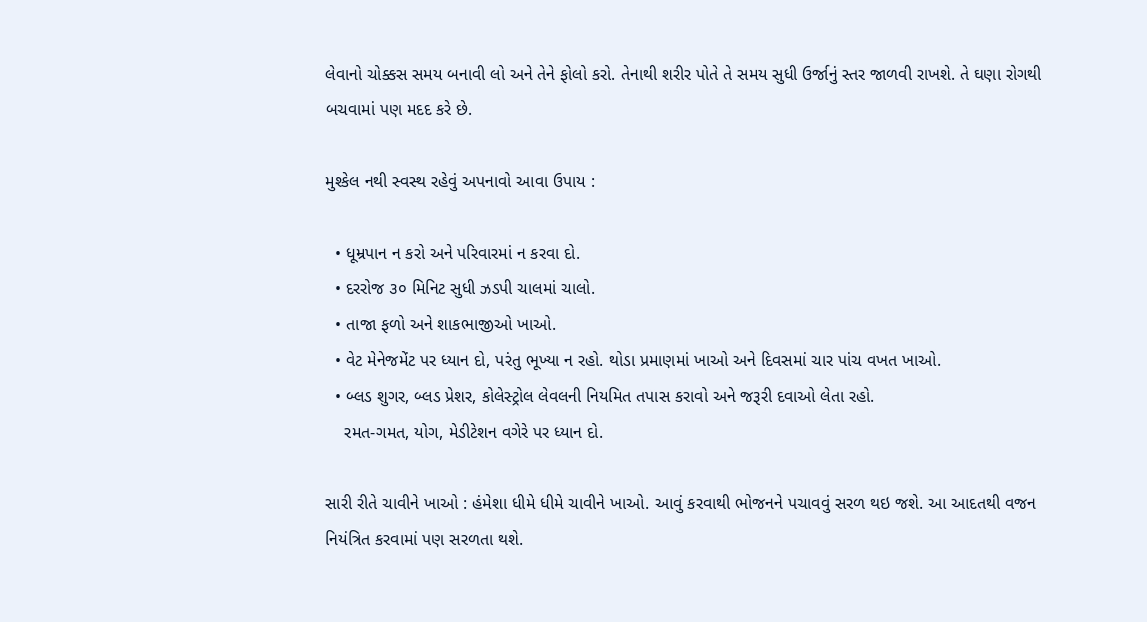લેવાનો ચોક્કસ સમય બનાવી લો અને તેને ફોલો કરો. તેનાથી શરીર પોતે તે સમય સુધી ઉર્જાનું સ્તર જાળવી રાખશે. તે ઘણા રોગથી બચવામાં પણ મદદ કરે છે.

મુશ્કેલ નથી સ્વસ્થ રહેવું અપનાવો આવા ઉપાય :

  • ધૂમ્રપાન ન કરો અને પરિવારમાં ન કરવા દો.
  • દરરોજ ૩૦ મિનિટ સુધી ઝડપી ચાલમાં ચાલો.
  • તાજા ફળો અને શાકભાજીઓ ખાઓ.
  • વેટ મેનેજમેંટ પર ધ્યાન દો, પરંતુ ભૂખ્યા ન રહો. થોડા પ્રમાણમાં ખાઓ અને દિવસમાં ચાર પાંચ વખત ખાઓ.
  • બ્લડ શુગર, બ્લડ પ્રેશર, કોલેસ્ટ્રોલ લેવલની નિયમિત તપાસ કરાવો અને જરૂરી દવાઓ લેતા રહો.
    રમત-ગમત, યોગ, મેડીટેશન વગેરે પર ધ્યાન દો.

સારી રીતે ચાવીને ખાઓ : હંમેશા ધીમે ધીમે ચાવીને ખાઓ. આવું કરવાથી ભોજનને પચાવવું સરળ થઇ જશે. આ આદતથી વજન નિયંત્રિત કરવામાં પણ સરળતા થશે.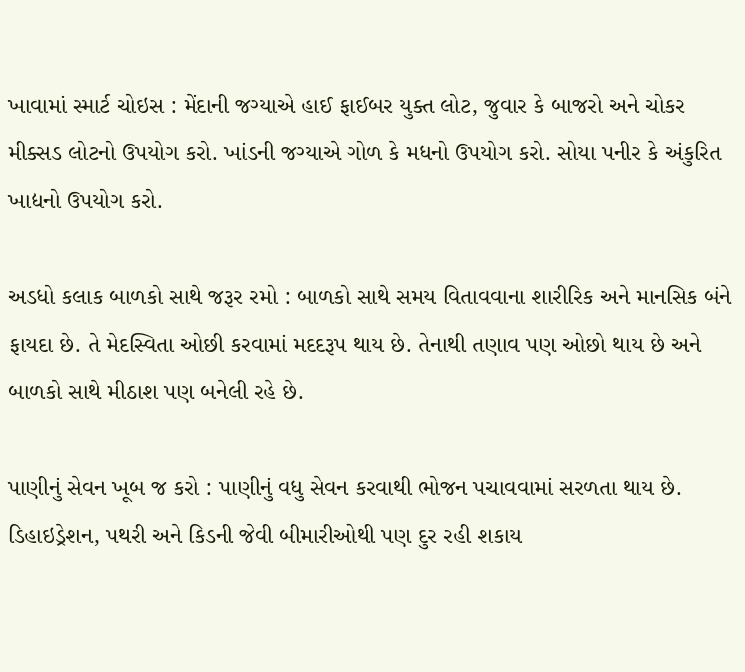ખાવામાં સ્માર્ટ ચોઇસ : મેંદાની જગ્યાએ હાઈ ફાઈબર યુક્ત લોટ, જુવાર કે બાજરો અને ચોકર મીક્સડ લોટનો ઉપયોગ કરો. ખાંડની જગ્યાએ ગોળ કે મધનો ઉપયોગ કરો. સોયા પનીર કે અંકુરિત ખાદ્યનો ઉપયોગ કરો.

અડધો કલાક બાળકો સાથે જરૂર રમો : બાળકો સાથે સમય વિતાવવાના શારીરિક અને માનસિક બંને ફાયદા છે. તે મેદસ્વિતા ઓછી કરવામાં મદદરૂપ થાય છે. તેનાથી તણાવ પણ ઓછો થાય છે અને બાળકો સાથે મીઠાશ પણ બનેલી રહે છે.

પાણીનું સેવન ખૂબ જ કરો : પાણીનું વધુ સેવન કરવાથી ભોજન પચાવવામાં સરળતા થાય છે. ડિહાઇડ્રેશન, પથરી અને કિડની જેવી બીમારીઓથી પણ દુર રહી શકાય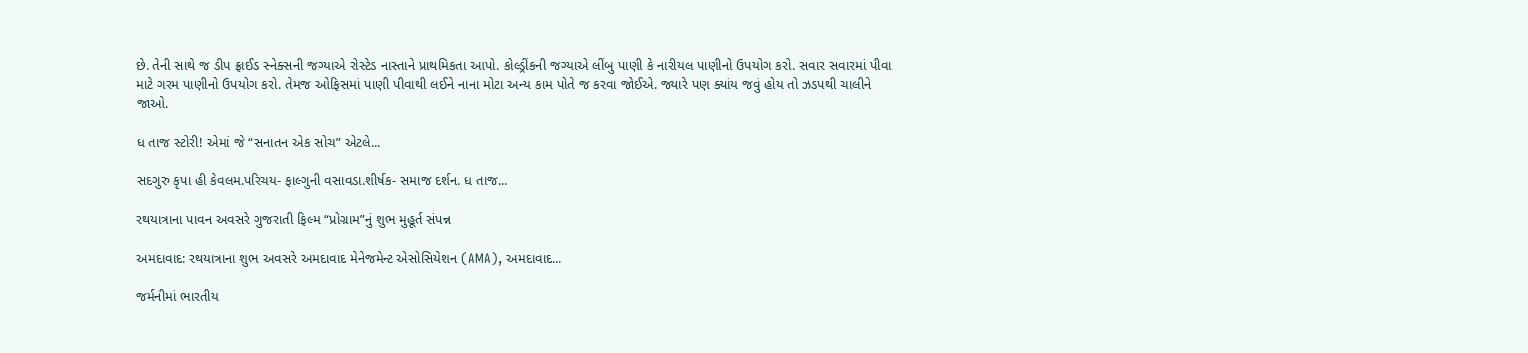છે. તેની સાથે જ ડીપ ફ્રાઈડ સ્નેક્સની જગ્યાએ રોસ્ટેડ નાસ્તાને પ્રાથમિકતા આપો. કોલ્ડ્રીંકની જગ્યાએ લીંબુ પાણી કે નારીયલ પાણીનો ઉપયોગ કરો. સવાર સવારમાં પીવા માટે ગરમ પાણીનો ઉપયોગ કરો. તેમજ ઓફિસમાં પાણી પીવાથી લઈને નાના મોટા અન્ય કામ પોતે જ કરવા જોઈએ. જ્યારે પણ ક્યાંય જવું હોય તો ઝડપથી ચાલીને જાઓ.

ધ તાજ સ્ટોરી! એમાં જે “સનાતન એક સોચ” એટલે...

સદગુરુ કૃપા હી કેવલમ.પરિચય- ફાલ્ગુની વસાવડા.શીર્ષક- સમાજ દર્શન. ધ તાજ...

રથયાત્રાના પાવન અવસરે ગુજરાતી ફિલ્મ “પ્રોગ્રામ”નું શુભ મુહૂર્ત સંપન્ન

અમદાવાદ: રથયાત્રાના શુભ અવસરે અમદાવાદ મેનેજમેન્ટ એસોસિયેશન (AMA), અમદાવાદ...

જર્મનીમાં ભારતીય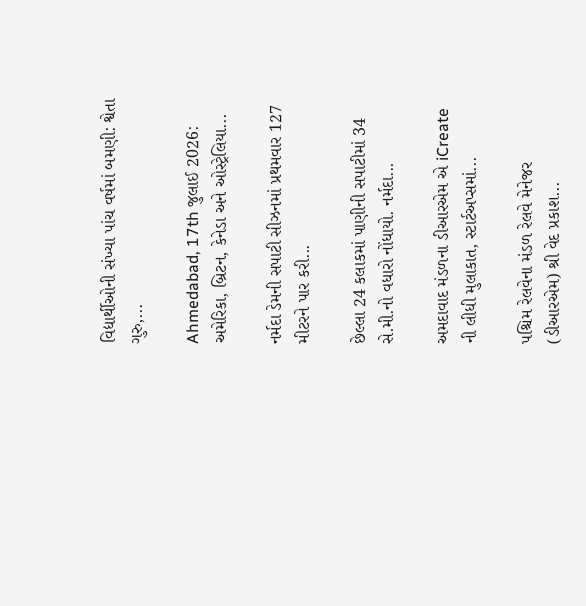વિદ્યાર્થીઓની સંખ્યા પાંચ વર્ષમાં બમણી: શ્વેતા ગુરુ,...

Ahmedabad, 17th જુલાઈ 2026: અમેરિકા, બ્રિટન, કેનેડા અને ઓસ્ટ્રેલિયા...

નર્મદા ડેમની સપાટી સીઝનમાં પ્રથમવાર 127 મીટરને પાર કરી...

છેલ્લા 24 કલાકમાં પાણીની સપાટીમાં 34 સે.મી.નો વધારો નોંધાયો. નર્મદા...

અમદાવાદ મંડળના ડીઆરએમ એ iCreate ની લીધી મુલાકાત, સ્ટાર્ટઅપ્સમાં...

પશ્ચિમ રેલવેના મંડળ રેલવે મેનેજર (ડીઆરએમ) શ્રી વેદ પ્રકાશ...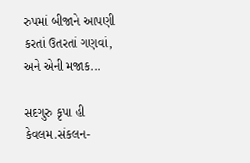રુપમાં બીજાને આપણી કરતાં ઉતરતાં ગણવાં, અને એની મજાક...

સદગુરુ કૃપા હી કેવલમ.સંકલન-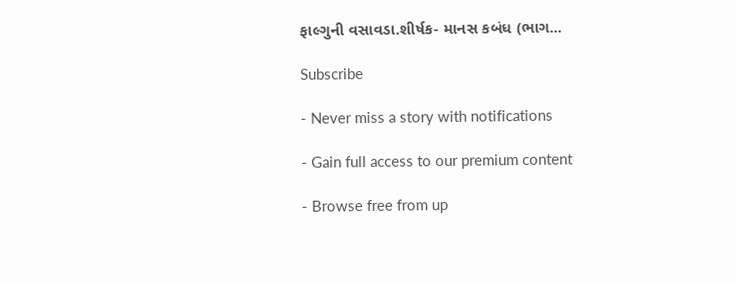ફાલ્ગુની વસાવડા.શીર્ષક- માનસ કબંધ (ભાગ...

Subscribe

- Never miss a story with notifications

- Gain full access to our premium content

- Browse free from up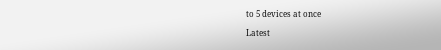to 5 devices at once

Latest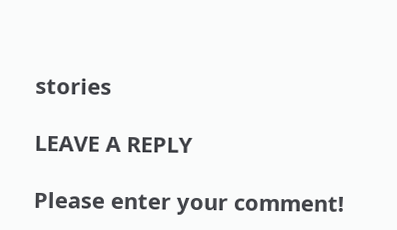stories

LEAVE A REPLY

Please enter your comment!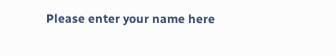Please enter your name here